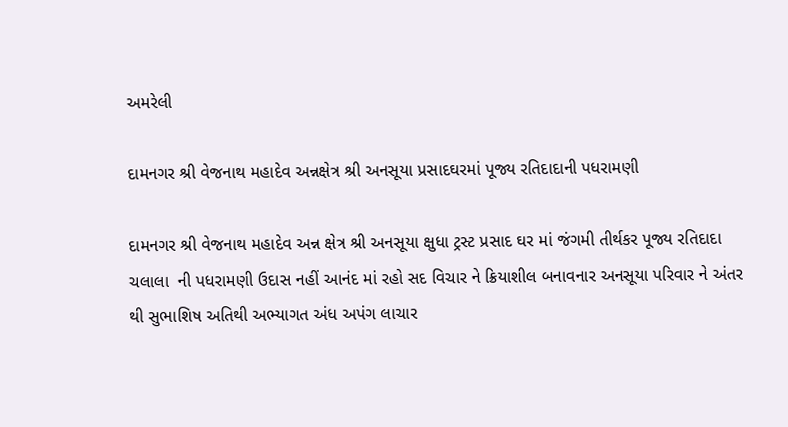અમરેલી

દામનગર શ્રી વેજનાથ મહાદેવ અન્નક્ષેત્ર શ્રી અનસૂયા પ્રસાદઘરમાં પૂજ્ય રતિદાદાની પધરામણી

દામનગર શ્રી વેજનાથ મહાદેવ અન્ન ક્ષેત્ર શ્રી અનસૂયા ક્ષુધા ટ્રસ્ટ પ્રસાદ ઘર માં જંગમી તીર્થકર પૂજ્ય રતિદાદા   ચલાલા  ની પધરામણી ઉદાસ નહીં આનંદ માં રહો સદ વિચાર ને ક્રિયાશીલ બનાવનાર અનસૂયા પરિવાર ને અંતર થી સુભાશિષ અતિથી અભ્યાગત અંધ અપંગ લાચાર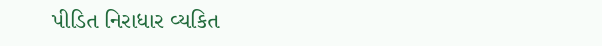પીડિત નિરાધાર વ્યકિત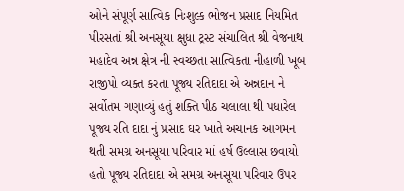ઓને સંપૂર્ણ સાત્વિક નિઃશુલ્ક ભોજન પ્રસાદ નિયમિત પીરસતાં શ્રી અનસૂયા ક્ષુધા ટ્રસ્ટ સંચાલિત શ્રી વેજનાથ મહાદેવ અન્ન ક્ષેત્ર ની સ્વચ્છતા સાત્વિકતા નીહાળી ખૂબ રાજીપો વ્યક્ત કરતા પૂજ્ય રતિદાદા એ અન્નદાન ને સર્વોતમ ગણાવ્યું હતું શક્તિ પીઠ ચલાલા થી પધારેલ પૂજ્ય રતિ દાદા નું પ્રસાદ ઘર ખાતે અચાનક આગમન થતી સમગ્ર અનસૂયા પરિવાર માં હર્ષ ઉલ્લાસ છવાયો હતો પૂજ્ય રતિદાદા એ સમગ્ર અનસૂયા પરિવાર ઉપર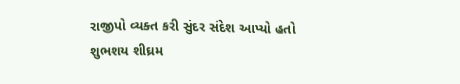રાજીપો વ્યક્ત કરી સુંદર સંદેશ આપ્યો હતો શુભશય શીઘ્રમ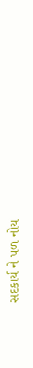સદકાર્ય ને પળ નોય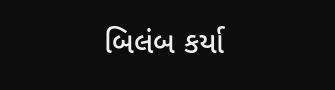બિલંબ કર્યા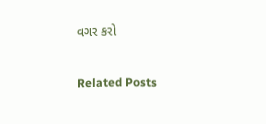વગર કરો

Related Posts